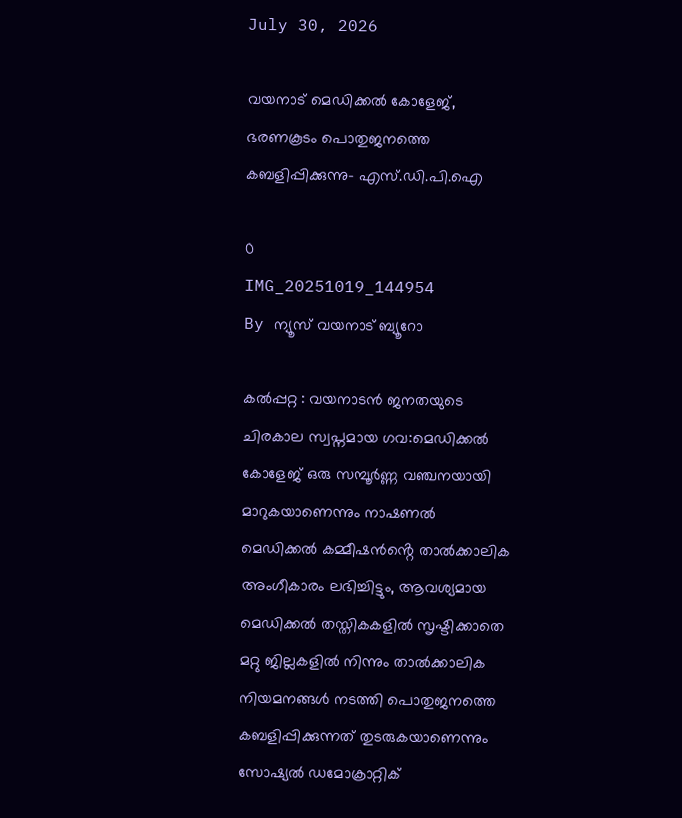July 30, 2026

വയനാട് മെഡിക്കൽ കോളേജ്, ഭരണകൂടം പൊതുജനത്തെ കബളിപ്പിക്കുന്നു- എസ്.ഡി.പി.ഐ

0
IMG_20251019_144954
By ന്യൂസ് വയനാട് ബ്യൂറോ

കൽപ്പറ്റ : വയനാടൻ ജനതയുടെ ചിരകാല സ്വപ്നമായ ഗവ:മെഡിക്കൽ കോളേജ് ഒരു സമ്പൂർണ്ണ വഞ്ചനയായി മാറുകയാണെന്നും നാഷണൽ മെഡിക്കൽ കമ്മീഷൻൻ്റെ താൽക്കാലിക അംഗീകാരം ലഭിച്ചിട്ടും, ആവശ്യമായ മെഡിക്കൽ തസ്തികകളിൽ സൃഷ്ടിക്കാതെ മറ്റു ജില്ലകളിൽ നിന്നും താൽക്കാലിക നിയമനങ്ങൾ നടത്തി പൊതുജനത്തെ കബളിപ്പിക്കുന്നത് തുടരുകയാണെന്നും സോഷ്യൽ ഡമോക്രാറ്റിക്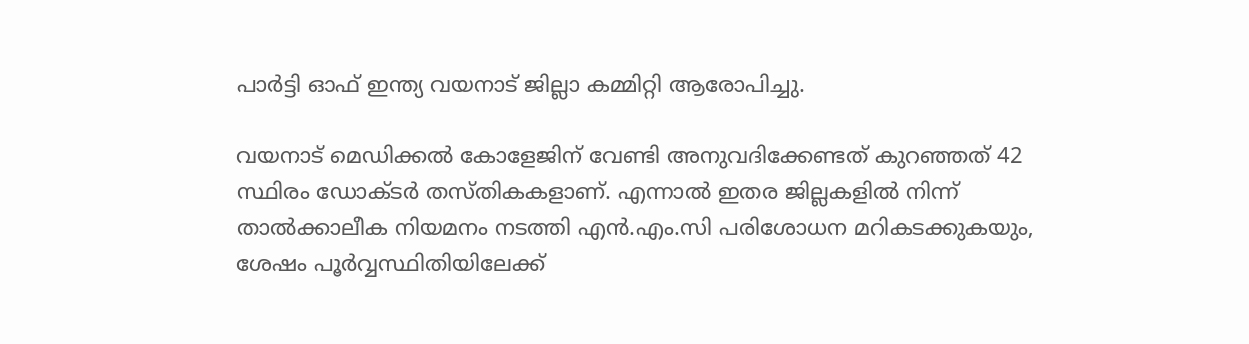പാർട്ടി ഓഫ് ഇന്ത്യ വയനാട് ജില്ലാ കമ്മിറ്റി ആരോപിച്ചു.

വയനാട് മെഡിക്കൽ കോളേജിന് വേണ്ടി അനുവദിക്കേണ്ടത് കുറഞ്ഞത് 42 സ്ഥിരം ഡോക്ടർ തസ്തികകളാണ്. എന്നാൽ ഇതര ജില്ലകളിൽ നിന്ന് താൽക്കാലീക നിയമനം നടത്തി എൻ.എം.സി പരിശോധന മറികടക്കുകയും, ശേഷം പൂർവ്വസ്ഥിതിയിലേക്ക്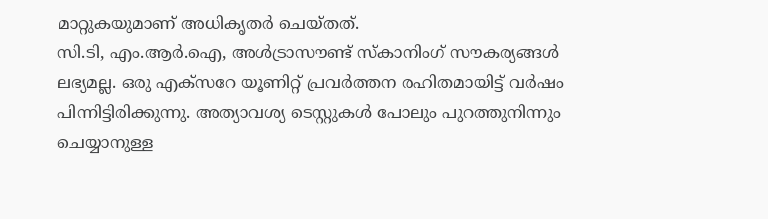മാറ്റുകയുമാണ് അധികൃതർ ചെയ്തത്.
സി.ടി, എം.ആർ.ഐ, അൾട്രാസൗണ്ട് സ്കാനിംഗ് സൗകര്യങ്ങൾ ലഭ്യമല്ല. ഒരു എക്സറേ യൂണിറ്റ് പ്രവർത്തന രഹിതമായിട്ട് വർഷം പിന്നിട്ടിരിക്കുന്നു. അത്യാവശ്യ ടെസ്റ്റുകൾ പോലും പുറത്തുനിന്നും ചെയ്യാനുള്ള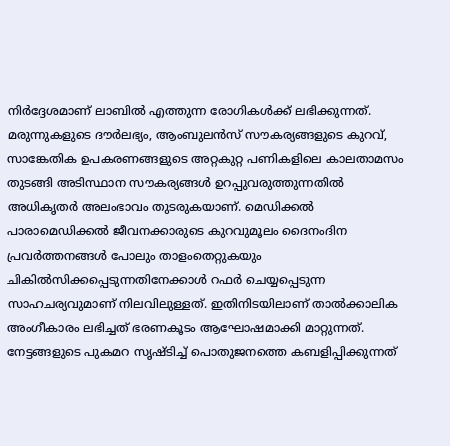നിർദ്ദേശമാണ് ലാബിൽ എത്തുന്ന രോഗികൾക്ക് ലഭിക്കുന്നത്. മരുന്നുകളുടെ ദൗർലഭ്യം, ആംബുലൻസ് സൗകര്യങ്ങളുടെ കുറവ്, സാങ്കേതിക ഉപകരണങ്ങളുടെ അറ്റകുറ്റ പണികളിലെ കാലതാമസം തുടങ്ങി അടിസ്ഥാന സൗകര്യങ്ങൾ ഉറപ്പുവരുത്തുന്നതിൽ അധികൃതർ അലംഭാവം തുടരുകയാണ്. മെഡിക്കൽ പാരാമെഡിക്കൽ ജീവനക്കാരുടെ കുറവുമൂലം ദൈനംദിന പ്രവർത്തനങ്ങൾ പോലും താളംതെറ്റുകയും ചികിൽസിക്കപ്പെടുന്നതിനേക്കാൾ റഫർ ചെയ്യപ്പെടുന്ന സാഹചര്യവുമാണ് നിലവിലുള്ളത്. ഇതിനിടയിലാണ് താൽക്കാലിക അംഗീകാരം ലഭിച്ചത് ഭരണകൂടം ആഘോഷമാക്കി മാറ്റുന്നത്. നേട്ടങ്ങളുടെ പുകമറ സൃഷ്ടിച്ച് പൊതുജനത്തെ കബളിപ്പിക്കുന്നത്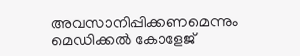അവസാനിപ്പിക്കണമെന്നും മെഡിക്കൽ കോളേജ്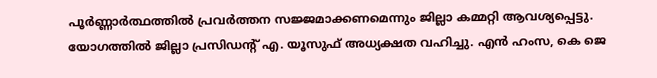പൂർണ്ണാർത്ഥത്തിൽ പ്രവർത്തന സജ്ജമാക്കണമെന്നും ജില്ലാ കമ്മറ്റി ആവശ്യപ്പെട്ടു.
യോഗത്തിൽ ജില്ലാ പ്രസിഡന്റ് എ. യൂസുഫ് അധ്യക്ഷത വഹിച്ചു. എൻ ഹംസ, കെ ജെ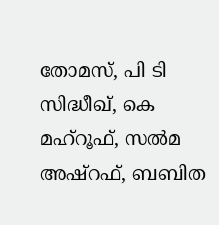തോമസ്, പി ടി സിദ്ധീഖ്, കെ മഹ്‌റൂഫ്, സൽമ അഷ്‌റഫ്‌, ബബിത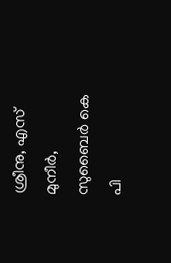ശ്രീനു, എസ് മുനീർ, സുബൈർ കെ പി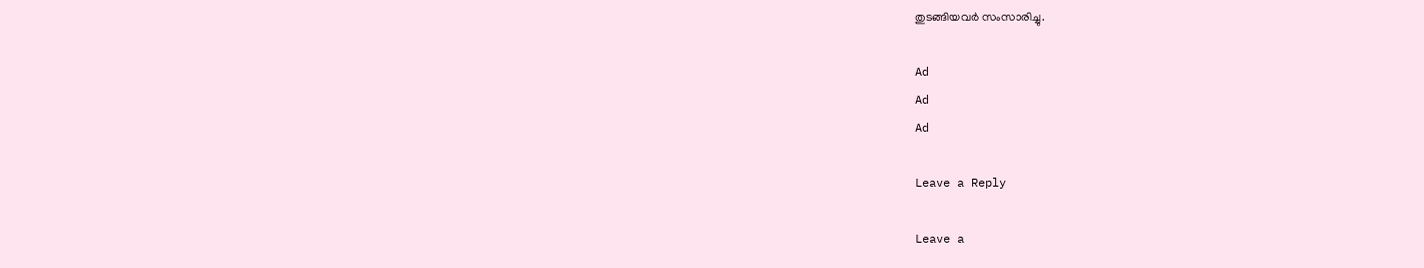തുടങ്ങിയവർ സംസാരിച്ചു.

Ad
Ad
Ad

Leave a Reply

Leave a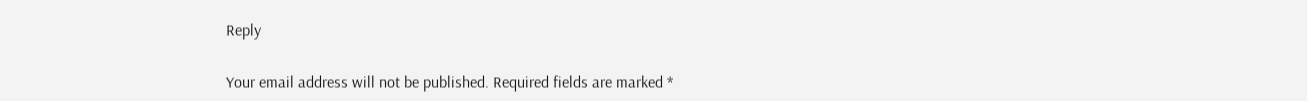Reply

Your email address will not be published. Required fields are marked *